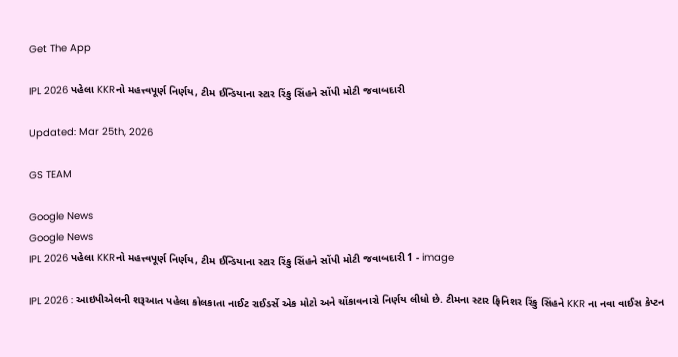Get The App

IPL 2026 પહેલા KKRનો મહત્ત્વપૂર્ણ નિર્ણય, ટીમ ઈન્ડિયાના સ્ટાર રિંકુ સિંહને સોંપી મોટી જવાબદારી

Updated: Mar 25th, 2026

GS TEAM

Google News
Google News
IPL 2026 પહેલા KKRનો મહત્ત્વપૂર્ણ નિર્ણય, ટીમ ઈન્ડિયાના સ્ટાર રિંકુ સિંહને સોંપી મોટી જવાબદારી 1 - image

IPL 2026 : આઇપીએલની શરૂઆત પહેલા કોલકાતા નાઈટ રાઈડર્સે એક મોટો અને ચોંકાવનારો નિર્ણય લીધો છે. ટીમના સ્ટાર ફિનિશર રિંકુ સિંહને KKR ના નવા વાઈસ કેપ્ટન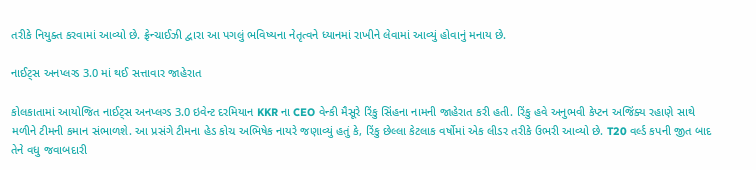તરીકે નિયુક્ત કરવામાં આવ્યો છે. ફ્રેન્ચાઈઝી દ્વારા આ પગલું ભવિષ્યના નેતૃત્વને ધ્યાનમાં રાખીને લેવામાં આવ્યું હોવાનું મનાય છે.

નાઈટ્સ અનપ્લગ્ડ 3.0 માં થઈ સત્તાવાર જાહેરાત

કોલકાતામાં આયોજિત નાઈટ્સ અનપ્લગ્ડ 3.0 ઇવેન્ટ દરમિયાન KKR ના CEO વેન્કી મૈસૂરે રિંકુ સિંહના નામની જાહેરાત કરી હતી. રિંકુ હવે અનુભવી કેપ્ટન અજિંક્ય રહાણે સાથે મળીને ટીમની કમાન સંભાળશે. આ પ્રસંગે ટીમના હેડ કોચ અભિષેક નાયરે જણાવ્યું હતું કે, રિંકુ છેલ્લા કેટલાક વર્ષોમાં એક લીડર તરીકે ઉભરી આવ્યો છે. T20 વર્લ્ડ કપની જીત બાદ તેને વધુ જવાબદારી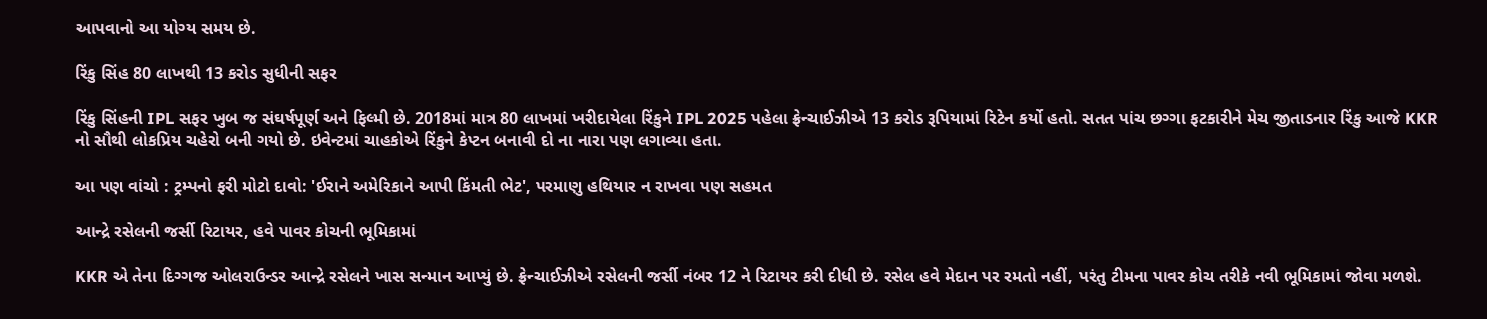આપવાનો આ યોગ્ય સમય છે.

રિંકુ સિંહ 80 લાખથી 13 કરોડ સુધીની સફર

રિંકુ સિંહની IPL સફર ખુબ જ સંઘર્ષપૂર્ણ અને ફિલ્મી છે. 2018માં માત્ર 80 લાખમાં ખરીદાયેલા રિંકુને IPL 2025 પહેલા ફ્રેન્ચાઈઝીએ 13 કરોડ રૂપિયામાં રિટેન કર્યો હતો. સતત પાંચ છગ્ગા ફટકારીને મેચ જીતાડનાર રિંકુ આજે KKR નો સૌથી લોકપ્રિય ચહેરો બની ગયો છે. ઇવેન્ટમાં ચાહકોએ રિંકુને કેપ્ટન બનાવી દો ના નારા પણ લગાવ્યા હતા.

આ પણ વાંચો : ટ્રમ્પનો ફરી મોટો દાવો: 'ઈરાને અમેરિકાને આપી કિંમતી ભેટ', પરમાણુ હથિયાર ન રાખવા પણ સહમત

આન્દ્રે રસેલની જર્સી રિટાયર, હવે પાવર કોચની ભૂમિકામાં

KKR એ તેના દિગ્ગજ ઓલરાઉન્ડર આન્દ્રે રસેલને ખાસ સન્માન આપ્યું છે. ફ્રેન્ચાઈઝીએ રસેલની જર્સી નંબર 12 ને રિટાયર કરી દીધી છે. રસેલ હવે મેદાન પર રમતો નહીં, પરંતુ ટીમના પાવર કોચ તરીકે નવી ભૂમિકામાં જોવા મળશે.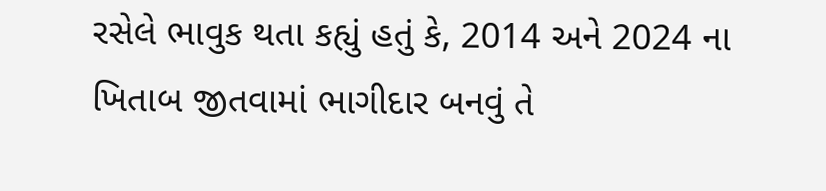રસેલે ભાવુક થતા કહ્યું હતું કે, 2014 અને 2024 ના ખિતાબ જીતવામાં ભાગીદાર બનવું તે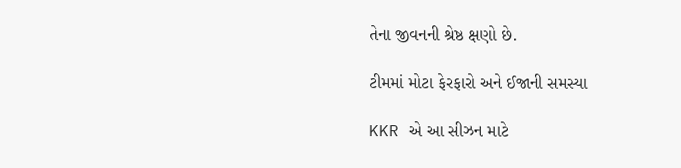તેના જીવનની શ્રેષ્ઠ ક્ષણો છે.

ટીમમાં મોટા ફેરફારો અને ઈજાની સમસ્યા

KKR એ આ સીઝન માટે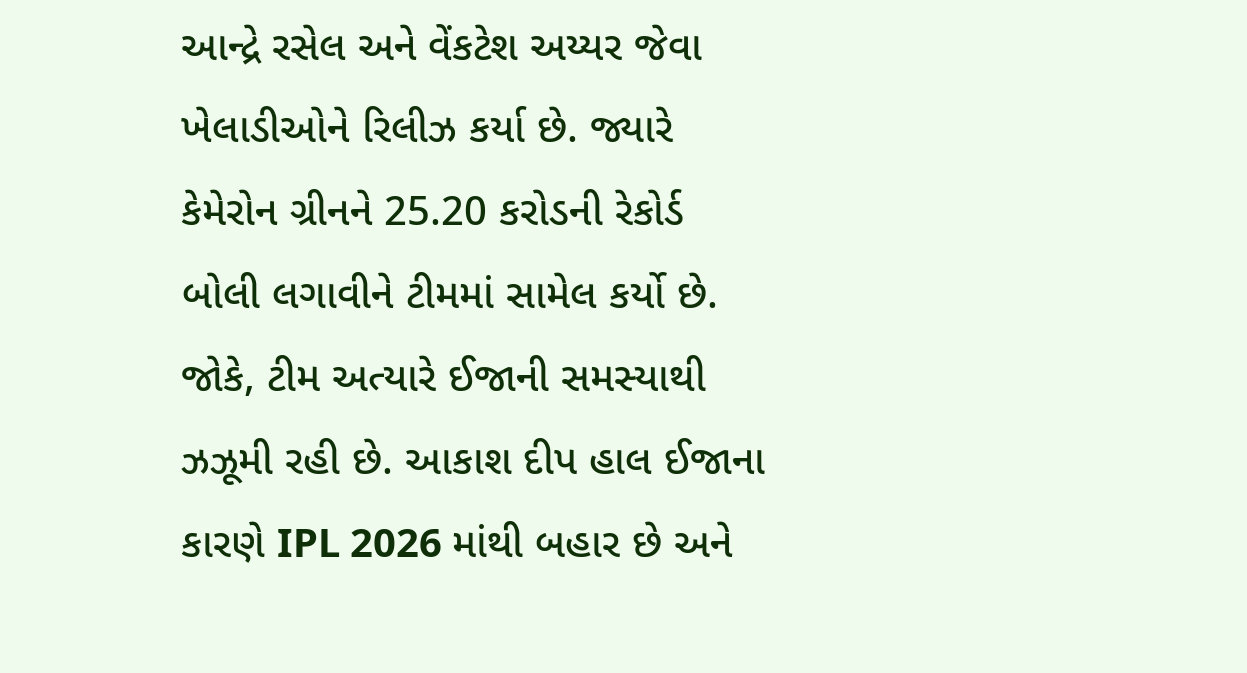આન્દ્રે રસેલ અને વેંકટેશ અય્યર જેવા ખેલાડીઓને રિલીઝ કર્યા છે. જ્યારે કેમેરોન ગ્રીનને 25.20 કરોડની રેકોર્ડ બોલી લગાવીને ટીમમાં સામેલ કર્યો છે. જોકે, ટીમ અત્યારે ઈજાની સમસ્યાથી ઝઝૂમી રહી છે. આકાશ દીપ હાલ ઈજાના કારણે IPL 2026 માંથી બહાર છે અને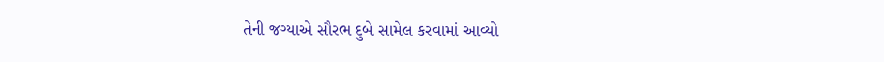તેની જગ્યાએ સૌરભ દુબે સામેલ કરવામાં આવ્યો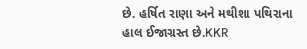છે. હર્ષિત રાણા અને મથીશા પથિરાના હાલ ઈજાગ્રસ્ત છે.KKR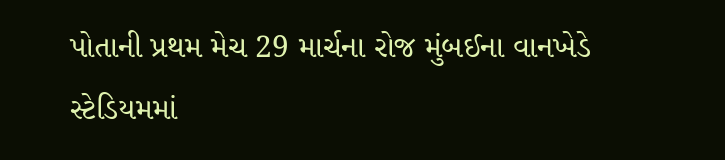પોતાની પ્રથમ મેચ 29 માર્ચના રોજ મુંબઈના વાનખેડે સ્ટેડિયમમાં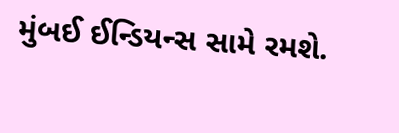મુંબઈ ઈન્ડિયન્સ સામે રમશે.